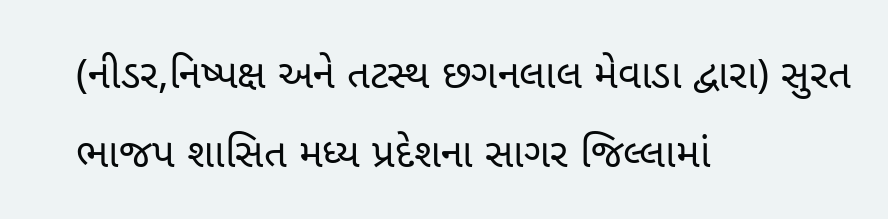(નીડર,નિષ્પક્ષ અને તટસ્થ છગનલાલ મેવાડા દ્વારા) સુરત
ભાજપ શાસિત મધ્ય પ્રદેશના સાગર જિલ્લામાં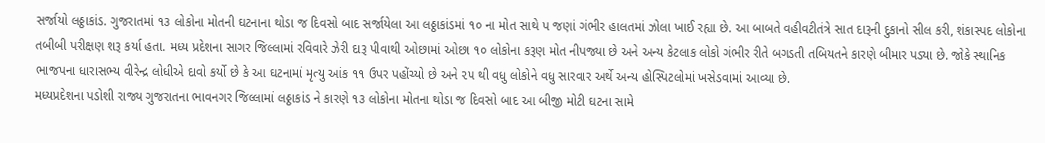સર્જાયો લઠ્ઠાકાંડ. ગુજરાતમાં ૧૩ લોકોના મોતની ઘટનાના થોડા જ દિવસો બાદ સર્જાયેલા આ લઠ્ઠાકાંડમાં ૧૦ ના મોત સાથે પ જણાં ગંભીર હાલતમાં ઝોલા ખાઈ રહ્યા છે. આ બાબતે વહીવટીતંત્રે સાત દારૂની દુકાનો સીલ કરી, શંકાસ્પદ લોકોના તબીબી પરીક્ષણ શરૂ કર્યા હતા. મધ્ય પ્રદેશના સાગર જિલ્લામાં રવિવારે ઝેરી દારૂ પીવાથી ઓછામાં ઓછા ૧૦ લોકોના કરૂણ મોત નીપજ્યા છે અને અન્ય કેટલાક લોકો ગંભીર રીતે બગડતી તબિયતને કારણે બીમાર પડ્યા છે. જોકે સ્થાનિક ભાજપના ધારાસભ્ય વીરેન્દ્ર લોધીએ દાવો કર્યો છે કે આ ઘટનામાં મૃત્યુ આંક ૧૧ ઉપર પહોંચ્યો છે અને ૨૫ થી વધુ લોકોને વધુ સારવાર અર્થે અન્ય હોસ્પિટલોમાં ખસેડવામાં આવ્યા છે.
મધ્યપ્રદેશના પડોશી રાજ્ય ગુજરાતના ભાવનગર જિલ્લામાં લઠ્ઠાકાંડ ને કારણે ૧૩ લોકોના મોતના થોડા જ દિવસો બાદ આ બીજી મોટી ઘટના સામે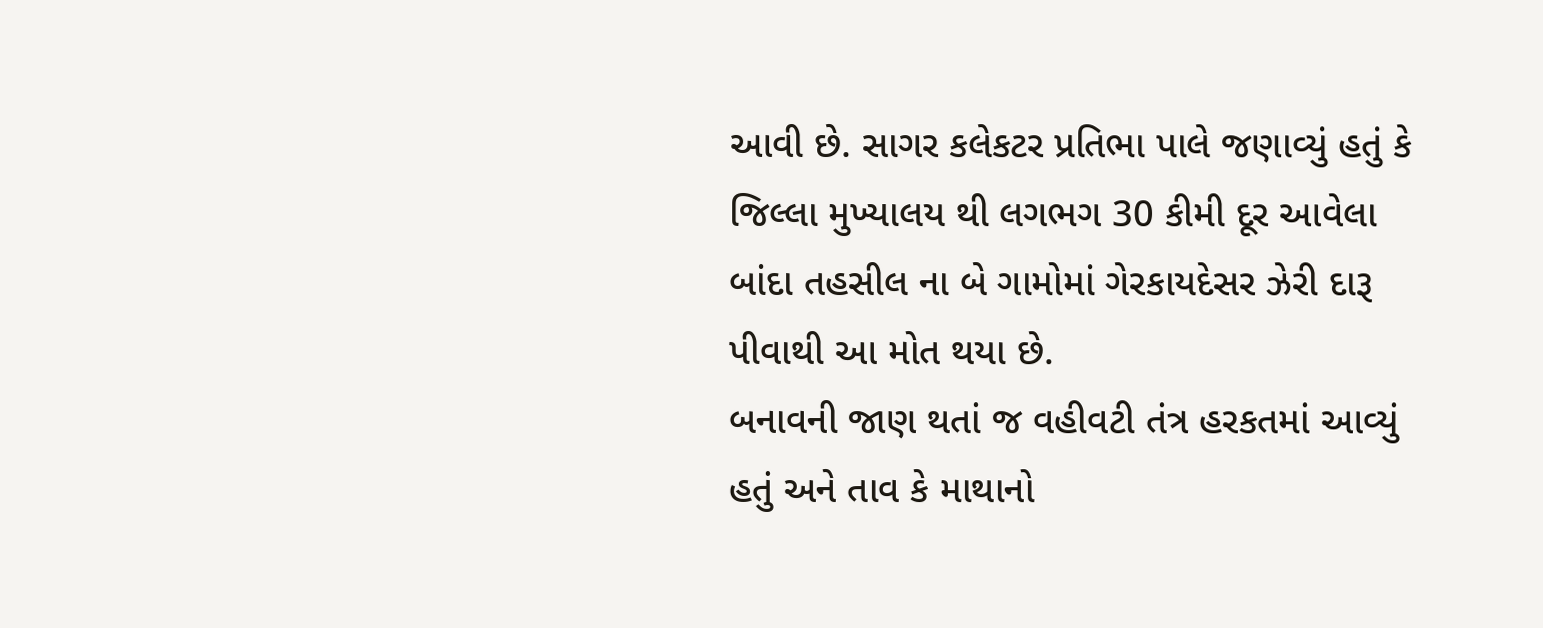આવી છે. સાગર કલેકટર પ્રતિભા પાલે જણાવ્યું હતું કે જિલ્લા મુખ્યાલય થી લગભગ 30 કીમી દૂર આવેલા બાંદા તહસીલ ના બે ગામોમાં ગેરકાયદેસર ઝેરી દારૂ પીવાથી આ મોત થયા છે.
બનાવની જાણ થતાં જ વહીવટી તંત્ર હરકતમાં આવ્યું હતું અને તાવ કે માથાનો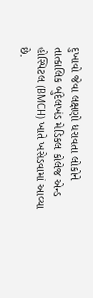દુખાવો જેવા લક્ષણો ધરાવતા લોકોને તાત્કાલિક બુંદેલખંડ મેડિકલ કોલેજ એન્ડ હોસ્પિટલ (BMCH) ખાતે ખસેડવામાં આવ્યા છે.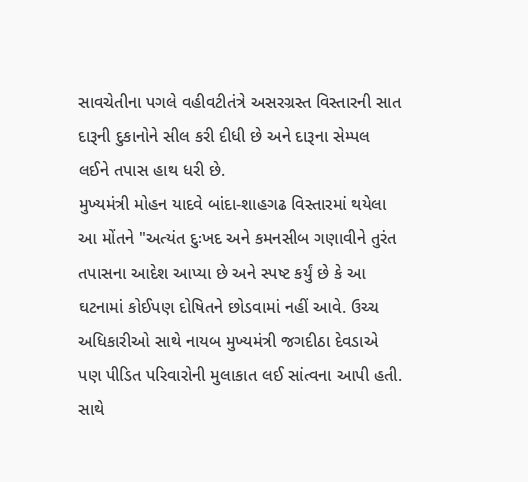સાવચેતીના પગલે વહીવટીતંત્રે અસરગ્રસ્ત વિસ્તારની સાત દારૂની દુકાનોને સીલ કરી દીધી છે અને દારૂના સેમ્પલ લઈને તપાસ હાથ ધરી છે.
મુખ્યમંત્રી મોહન યાદવે બાંદા-શાહગઢ વિસ્તારમાં થયેલા આ મોંતને "અત્યંત દુઃખદ અને કમનસીબ ગણાવીને તુરંત તપાસના આદેશ આપ્યા છે અને સ્પષ્ટ કર્યું છે કે આ ઘટનામાં કોઈપણ દોષિતને છોડવામાં નહીં આવે. ઉચ્ચ અધિકારીઓ સાથે નાયબ મુખ્યમંત્રી જગદીઠા દેવડાએ પણ પીડિત પરિવારોની મુલાકાત લઈ સાંત્વના આપી હતી. સાથે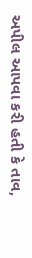અપીલ આપવા કરી હતી કે તાવ,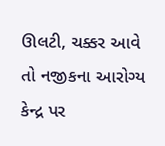ઊલટી, ચક્કર આવે તો નજીકના આરોગ્ય કેન્દ્ર પર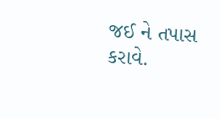જઈ ને તપાસ કરાવે.